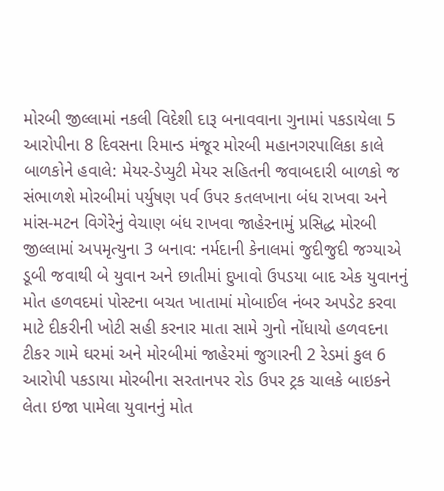મોરબી જીલ્લામાં નકલી વિદેશી દારૂ બનાવવાના ગુનામાં પકડાયેલા 5 આરોપીના 8 દિવસના રિમાન્ડ મંજૂર મોરબી મહાનગરપાલિકા કાલે બાળકોને હવાલે: મેયર-ડેપ્યુટી મેયર સહિતની જવાબદારી બાળકો જ સંભાળશે મોરબીમાં પર્યુષણ પર્વ ઉપર કતલખાના બંધ રાખવા અને માંસ-મટન વિગેરેનું વેચાણ બંધ રાખવા જાહેરનામું પ્રસિદ્ધ મોરબી જીલ્લામાં અપમૃત્યુના 3 બનાવ: નર્મદાની કેનાલમાં જુદીજુદી જગ્યાએ ડૂબી જવાથી બે યુવાન અને છાતીમાં દુખાવો ઉપડયા બાદ એક યુવાનનું મોત હળવદમાં પોસ્ટના બચત ખાતામાં મોબાઈલ નંબર અપડેટ કરવા માટે દીકરીની ખોટી સહી કરનાર માતા સામે ગુનો નોંધાયો હળવદના ટીકર ગામે ઘરમાં અને મોરબીમાં જાહેરમાં જુગારની 2 રેડમાં કુલ 6 આરોપી પકડાયા મોરબીના સરતાનપર રોડ ઉપર ટ્રક ચાલકે બાઇકને લેતા ઇજા પામેલા યુવાનનું મોત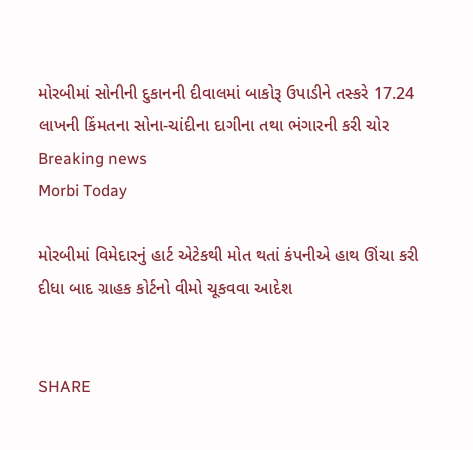મોરબીમાં સોનીની દુકાનની દીવાલમાં બાકોરૂ ઉપાડીને તસ્કરે 17.24 લાખની કિંમતના સોના-ચાંદીના દાગીના તથા ભંગારની કરી ચોર
Breaking news
Morbi Today

મોરબીમાં વિમેદારનું હાર્ટ એટેકથી મોત થતાં કંપનીએ હાથ ઊંચા કરી દીધા બાદ ગ્રાહક કોર્ટનો વીમો ચૂકવવા આદેશ


SHARE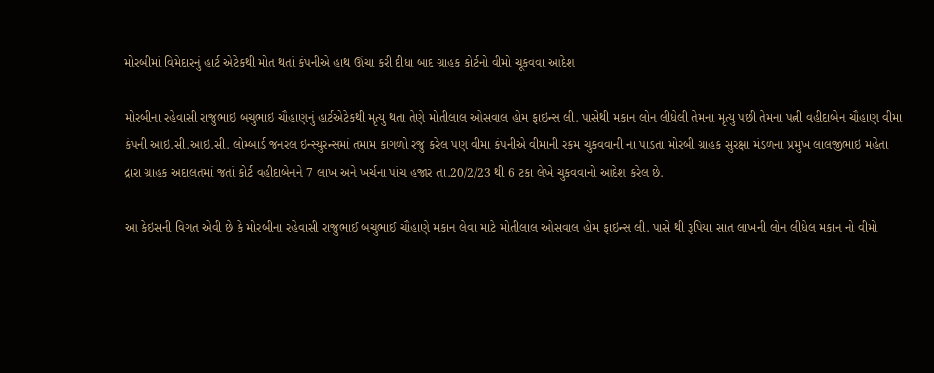મોરબીમાં વિમેદારનું હાર્ટ એટેકથી મોત થતાં કંપનીએ હાથ ઊંચા કરી દીધા બાદ ગ્રાહક કોર્ટનો વીમો ચૂકવવા આદેશ

મોરબીના રહેવાસી રાજુભાઇ બચુભાઇ ચૌહાણનું હાર્ટએટેકથી મૃત્યુ થતા તેણે મોતીલાલ ઓસવાલ હોમ ફાઇન્સ લી. પાસેથી મકાન લોન લીધેલી તેમના મૃત્યુ પછી તેમના પત્ની વહીદાબેન ચૌહાણ વીમા કંપની આઇ.સી.આઇ.સી. લોમ્બાર્ડ જનરલ ઇન્સ્યુરન્સમાં તમામ કાગળો રજુ કરેલ પણ વીમા કંપનીએ વીમાની રકમ ચુકવવાની ના પાડતા મોરબી ગ્રાહક સુરક્ષા મંડળના પ્રમુખ લાલજીભાઇ મહેતા દ્રારા ગ્રાહક અદાલતમાં જતાં કોર્ટ વહીદાબેનને 7 લાખ અને ખર્ચના પાંચ હજાર તા.20/2/23 થી 6 ટકા લેખે ચુકવવાનો આદેશ કરેલ છે.

આ કેઇસની વિગત એવી છે કે મોરબીના રહેવાસી રાજુભાઈ બચુભાઈ ચૌહાણે મકાન લેવા માટે મોતીલાલ ઓસવાલ હોમ ફાઇન્સ લી. પાસે થી રૂપિયા સાત લાખની લોન લીધેલ મકાન નો વીમો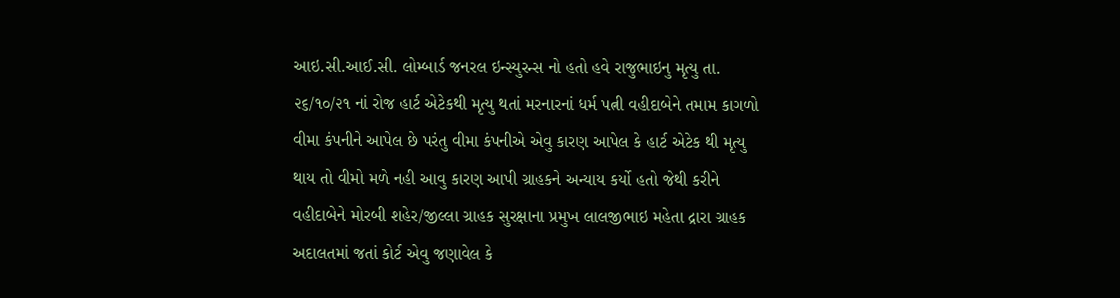આઇ.સી.આઈ.સી. લોમ્બાર્ડ જનરલ ઇન્સ્યુરન્સ નો હતો હવે રાજુભાઇનુ મૃત્યુ તા. ૨૬/૧૦/૨૧ નાં રોજ હાર્ટ એટેકથી મૃત્યુ થતાં મરનારનાં ધર્મ પત્ની વહીદાબેને તમામ કાગળો વીમા કંપનીને આપેલ છે પરંતુ વીમા કંપનીએ એવુ કારણ આપેલ કે હાર્ટ એટેક થી મૃત્યુ થાય તો વીમો મળે નહી આવુ કારણ આપી ગ્રાહકને અન્યાય કર્યો હતો જેથી કરીને વહીદાબેને મોરબી શહેર/જીલ્લા ગ્રાહક સુરક્ષાના પ્રમુખ લાલજીભાઇ મહેતા દ્રારા ગ્રાહક અદાલતમાં જતાં કોર્ટ એવુ જણાવેલ કે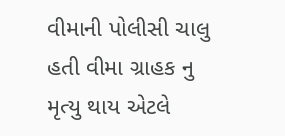વીમાની પોલીસી ચાલુ હતી વીમા ગ્રાહક નુ મૃત્યુ થાય એટલે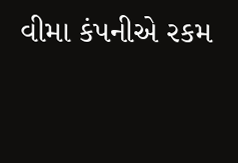વીમા કંપનીએ રકમ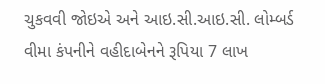ચુકવવી જોઇએ અને આઇ.સી.આઇ.સી. લોમ્બર્ડ વીમા કંપનીને વહીદાબેનને રૂપિયા 7 લાખ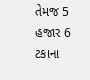તેમજ 5 હજાર 6 ટકાના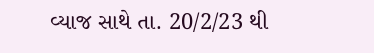વ્યાજ સાથે તા. 20/2/23 થી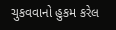ચુકવવાનો હુકમ કરેલ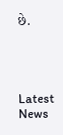છે.




Latest News